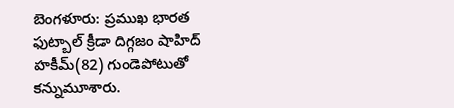బెంగళూరు: ప్రముఖ భారత ఫుట్బాల్ క్రీడా దిగ్గజం షాహిద్ హకీమ్(82) గుండెపోటుతో కన్నుమూశారు.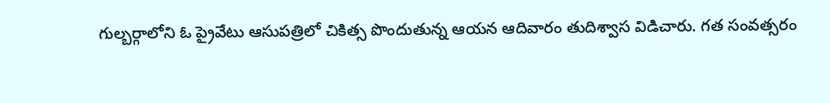గుల్బర్గాలోని ఓ ప్రైవేటు ఆసుపత్రిలో చికిత్స పొందుతున్న ఆయన ఆదివారం తుదిశ్వాస విడిచారు. గత సంవత్సరం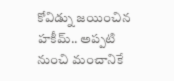కోవిడ్ను జయించిన హకీమ్.. అప్పటి నుంచి మంచానికే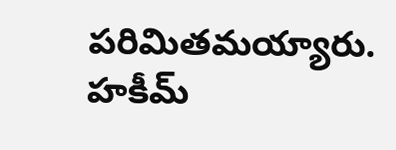పరిమితమయ్యారు. హకీమ్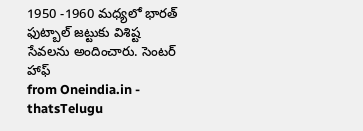1950 -1960 మధ్యలో భారత్ ఫుట్బాల్ జట్టుకు విశిష్ట సేవలను అందించారు. సెంటర్ హాఫ్
from Oneindia.in - thatsTelugu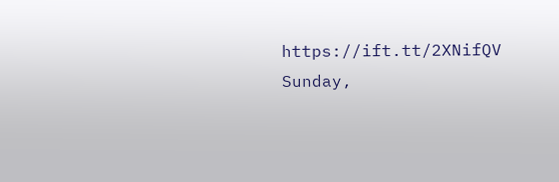https://ift.tt/2XNifQV
Sunday,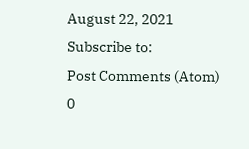August 22, 2021
Subscribe to:
Post Comments (Atom)
0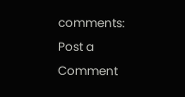comments:
Post a Comment